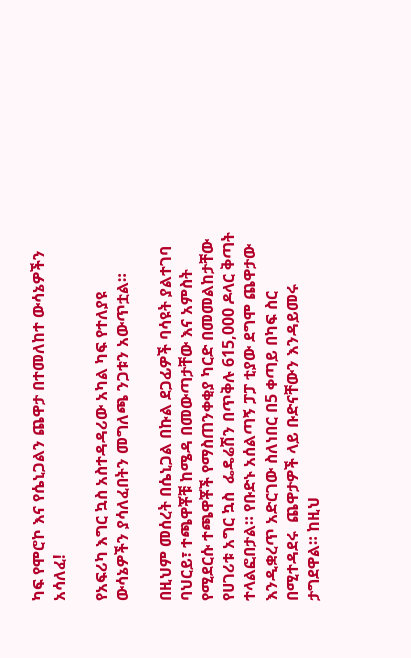ካፍ የሞሮኮ እና የሴኒጋልን ጨዋታ በተመለከተ ውሳኔዎችን አሳለፈ!

የአፍሪካ እግር ኳስ አስተዳዳሪው አካል ካፍ የተለያዩ ውሳኔዎችን ያሳለፈበትን መግለጫ ንጋቱን አውጥቷል።

በዚህም መሰረት በሴኒጋል በኩል ደጋፊዎች ባሳዩት ያልተገባ ባህርይ፣ ተጫዋቾቹ ከሜዳ በመውጣታቸው እና አምስት የሚደርሱ ተጫዋቾች የማስጠንቀቂያ ካርድ በመመልከታቸው የሀገሪቱ አግር ኳስ  ፌዴሬሽን በጥቅሉ 615,000 ዶላር ቅጣት ተላልፎበታል። የቡድኑ አሰልጣኝ ፓፓ ቲያው ደግሞ ጨዋታው እንዲቋረጥ አድርገው ስለነበር በ5 ቀጣይ በካፍ ስር በሚተዳደሩ  ጨዋታዎች ላይ ቡድናቸውን እንዳይመሩ ታግደዋል። ከዚህ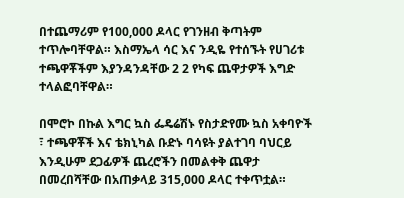በተጨማሪም የ100,000 ዶላር የገንዘብ ቅጣትም ተጥሎባቸዋል። እስማኤላ ሳር እና ንዲዬ የተሰኙት የሀገሪቱ ተጫዋቾችም እያንዳንዳቸው 2 2 የካፍ ጨዋታዎች እግድ ተላልፎባቸዋል።

በሞሮኮ በኩል እግር ኳስ ፌዴሬሽኑ የስታድየሙ ኳስ አቀባዮች ፣ ተጫዋቾች እና ቴክኒካል ቡድኑ ባሳዩት ያልተገባ ባህርይ እንዲሁም ደጋፊዎች ጨረሮችን በመልቀቅ ጨዋታ በመረበሻቸው በአጠቃላይ 315,000 ዶላር ተቀጥቷል።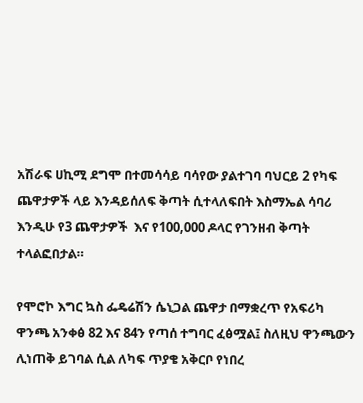አሽራፍ ሀኪሚ ደግሞ በተመሳሳይ ባሳየው ያልተገባ ባህርይ 2 የካፍ ጨዋታዎች ላይ እንዳይሰለፍ ቅጣት ሲተላለፍበት እስማኤል ሳባሪ እንዲሁ የ3 ጨዋታዎች  እና የ100,000 ዶላር የገንዘብ ቅጣት ተላልፎበታል።

የሞሮኮ እግር ኳስ ፌዴሬሽን ሴኒጋል ጨዋታ በማቋረጥ የአፍሪካ ዋንጫ አንቀፅ 82 እና 84ን የጣሰ ተግባር ፈፅሟል፤ ስለዚህ ዋንጫውን ሊነጠቅ ይገባል ሲል ለካፍ ጥያቄ አቅርቦ የነበረ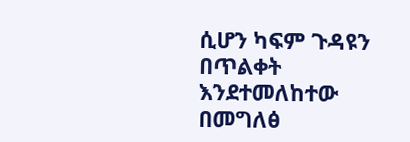ሲሆን ካፍም ጉዳዩን በጥልቀት እንደተመለከተው በመግለፅ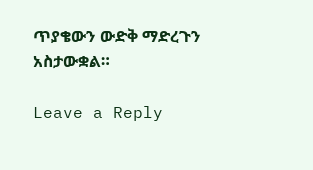ጥያቄውን ውድቅ ማድረጉን አስታውቋል።

Leave a Reply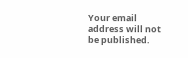Your email address will not be published.